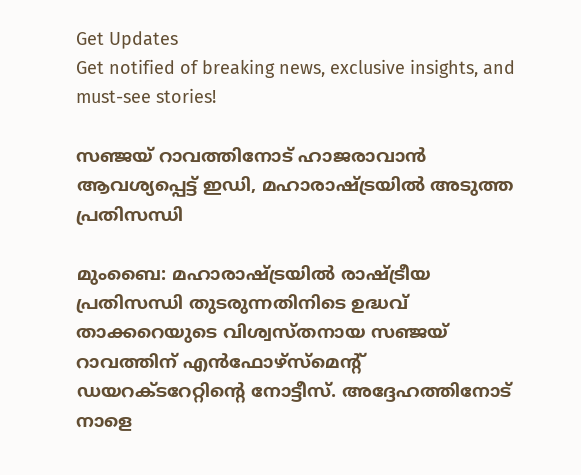Get Updates
Get notified of breaking news, exclusive insights, and must-see stories!

സഞ്ജയ് റാവത്തിനോട് ഹാജരാവാന്‍ ആവശ്യപ്പെട്ട് ഇഡി, മഹാരാഷ്ട്രയില്‍ അടുത്ത പ്രതിസന്ധി

മുംബൈ: മഹാരാഷ്ട്രയില്‍ രാഷ്ട്രീയ പ്രതിസന്ധി തുടരുന്നതിനിടെ ഉദ്ധവ് താക്കറെയുടെ വിശ്വസ്തനായ സഞ്ജയ് റാവത്തിന് എന്‍ഫോഴ്‌സ്‌മെന്റ് ഡയറക്ടറേറ്റിന്റെ നോട്ടീസ്. അദ്ദേഹത്തിനോട് നാളെ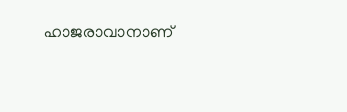ഹാജരാവാനാണ്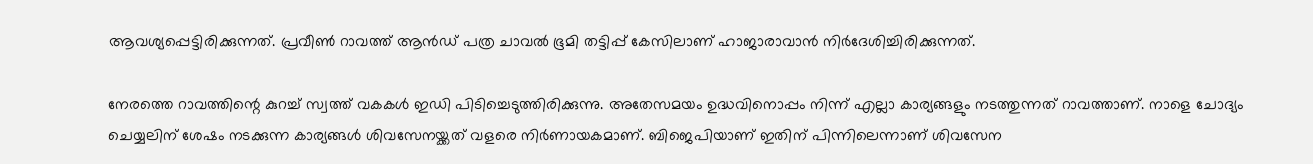ആവശ്യപ്പെട്ടിരിക്കുന്നത്. പ്രവീണ്‍ റാവത്ത് ആന്‍ഡ് പത്ര ചാവല്‍ ഭൂമി തട്ടിപ്പ് കേസിലാണ് ഹാജാരാവാന്‍ നിര്‍ദേശിച്ചിരിക്കുന്നത്.

നേരത്തെ റാവത്തിന്റെ കുറച്ച് സ്വത്ത് വകകള്‍ ഇഡി പിടിച്ചെടുത്തിരിക്കുന്നു. അതേസമയം ഉദ്ധവിനൊപ്പം നിന്ന് എല്ലാ കാര്യങ്ങളും നടത്തുന്നത് റാവത്താണ്. നാളെ ചോദ്യം ചെയ്യലിന് ശേഷം നടക്കുന്ന കാര്യങ്ങള്‍ ശിവസേനയ്ക്കത് വളരെ നിര്‍ണായകമാണ്. ബിജെപിയാണ് ഇതിന് പിന്നിലെന്നാണ് ശിവസേന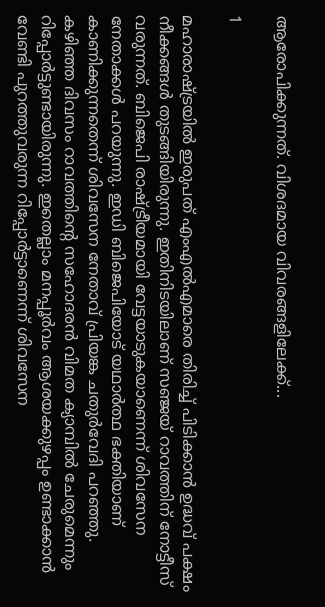ആരോപിക്കുന്നത്. വിശദമായ വിവരങ്ങളിലേക്ക്...

1

മഹാരാഷ്ട്രയില്‍ ഇരുപത് എംഎല്‍എമാരെ തിരിച്ച് പിടിക്കാന്‍ ഉദ്ധവ് പക്ഷം നീക്കങ്ങള്‍ തുടങ്ങിയിരുന്നു. ഇതിനിടയിലാണ് സഞ്ജയ് റാവത്തിന് നോട്ടീസ് വരുന്നത്. ബിജെപി രാഷ്ട്രീയമായി വേട്ടയാടുകയാണെന്ന് ശിവസേന നേതാക്കള്‍ പറയുന്നു. ഇഡി ബിജെപിയോട് യഥാര്‍ത്ഥ ഭക്തിയാണ് കാണിക്കുന്നതെന്ന് ശിവസേന നേതാവ് പ്രിയങ്ക ചതുര്‍വേദി പറഞ്ഞു. കഴിഞ്ഞ ദിവസം റാവത്തിന്റെ സഹോദരന്‍ വിമത ക്യാമ്പില്‍ ചേരുമെന്നും റിപ്പോര്‍ട്ടുണ്ടായിരുന്നു. ഇതെല്ലാം മനപ്പൂര്‍വം ആശയക്കുഴപ്പം ഉണ്ടാക്കാന്‍ വേണ്ടി പുറത്തുവരുന്ന റിപ്പോര്‍ട്ടാണെന്ന് ശിവസേന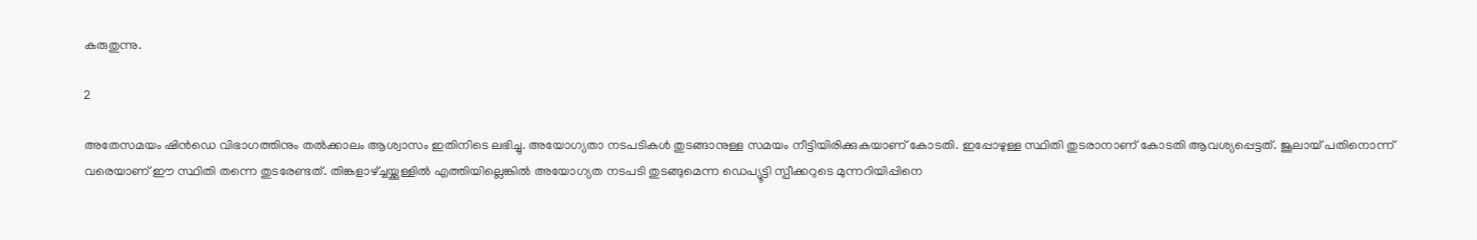കരുതുന്നു.

2

അതേസമയം ഷിന്‍ഡെ വിഭാഗത്തിനും തല്‍ക്കാലം ആശ്വാസം ഇതിനിടെ ലഭിച്ചു. അയോഗ്യതാ നടപടികള്‍ തുടങ്ങാനുള്ള സമയം നീട്ടിയിരിക്കുകയാണ് കോടതി. ഇപ്പോഴുള്ള സ്ഥിതി തുടരാനാണ് കോടതി ആവശ്യപ്പെട്ടത്. ജൂലായ് പതിനൊന്ന് വരെയാണ് ഈ സ്ഥിതി തന്നെ തുടരേണ്ടത്. തിങ്കളാഴ്ച്ചയ്ക്കുള്ളില്‍ എത്തിയില്ലെങ്കില്‍ അയോഗ്യത നടപടി തുടങ്ങുമെന്ന ഡെപ്യൂട്ടി സ്പീക്കറുടെ മുന്നറിയിപ്പിനെ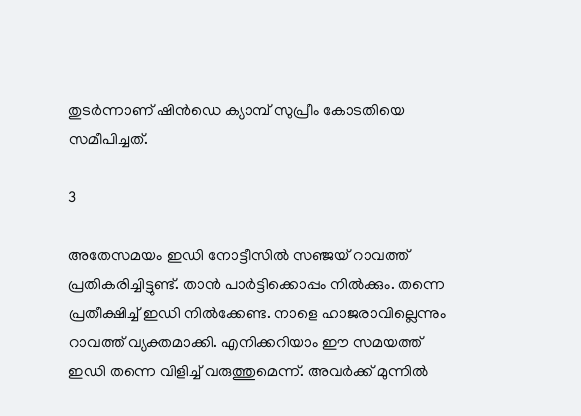തുടര്‍ന്നാണ് ഷിന്‍ഡെ ക്യാമ്പ് സുപ്രീം കോടതിയെ സമീപിച്ചത്.

3

അതേസമയം ഇഡി നോട്ടീസില്‍ സഞ്ജയ് റാവത്ത് പ്രതികരിച്ചിട്ടുണ്ട്. താന്‍ പാര്‍ട്ടിക്കൊപ്പം നില്‍ക്കും. തന്നെ പ്രതീക്ഷിച്ച് ഇഡി നില്‍ക്കേണ്ട. നാളെ ഹാജരാവില്ലെന്നും റാവത്ത് വ്യക്തമാക്കി. എനിക്കറിയാം ഈ സമയത്ത് ഇഡി തന്നെ വിളിച്ച് വരുത്തുമെന്ന്. അവര്‍ക്ക് മുന്നില്‍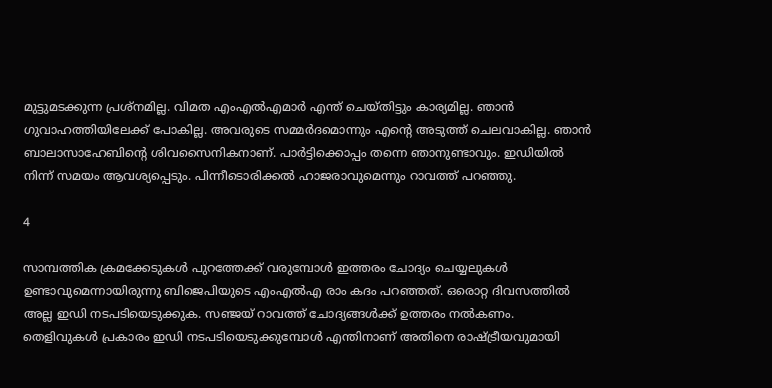മുട്ടുമടക്കുന്ന പ്രശ്‌നമില്ല. വിമത എംഎല്‍എമാര്‍ എന്ത് ചെയ്തിട്ടും കാര്യമില്ല. ഞാന്‍ ഗുവാഹത്തിയിലേക്ക് പോകില്ല. അവരുടെ സമ്മര്‍ദമൊന്നും എന്റെ അടുത്ത് ചെലവാകില്ല. ഞാന്‍ ബാലാസാഹേബിന്റെ ശിവസൈനികനാണ്. പാര്‍ട്ടിക്കൊപ്പം തന്നെ ഞാനുണ്ടാവും. ഇഡിയില്‍ നിന്ന് സമയം ആവശ്യപ്പെടും. പിന്നീടൊരിക്കല്‍ ഹാജരാവുമെന്നും റാവത്ത് പറഞ്ഞു.

4

സാമ്പത്തിക ക്രമക്കേടുകള്‍ പുറത്തേക്ക് വരുമ്പോള്‍ ഇത്തരം ചോദ്യം ചെയ്യലുകള്‍ ഉണ്ടാവുമെന്നായിരുന്നു ബിജെപിയുടെ എംഎല്‍എ രാം കദം പറഞ്ഞത്. ഒരൊറ്റ ദിവസത്തില്‍ അല്ല ഇഡി നടപടിയെടുക്കുക. സഞ്ജയ് റാവത്ത് ചോദ്യങ്ങള്‍ക്ക് ഉത്തരം നല്‍കണം. തെളിവുകള്‍ പ്രകാരം ഇഡി നടപടിയെടുക്കുമ്പോള്‍ എന്തിനാണ് അതിനെ രാഷ്ട്രീയവുമായി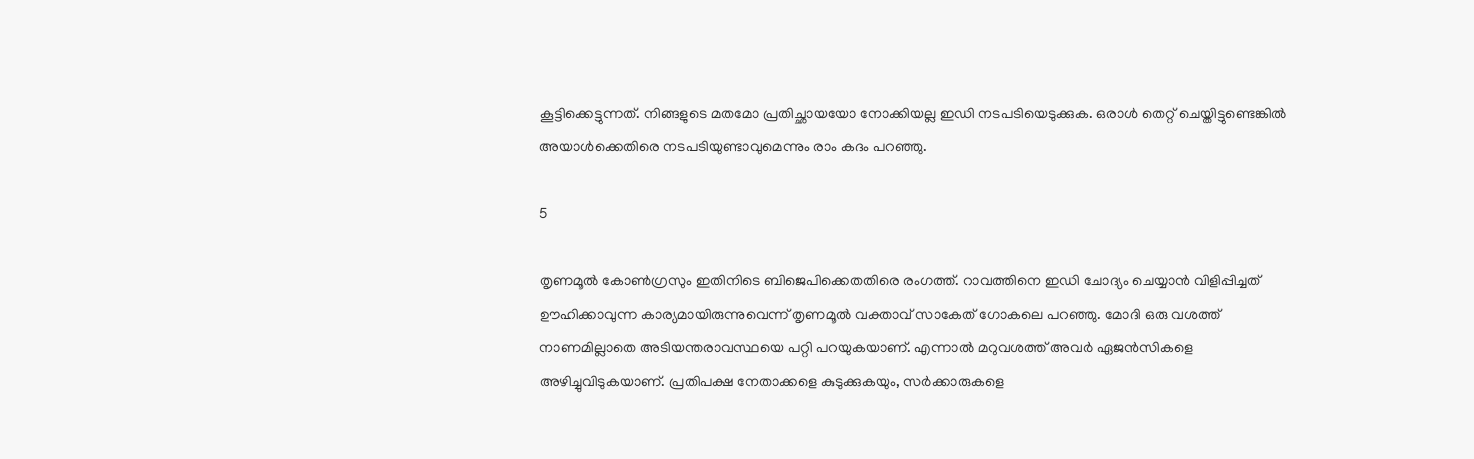കൂട്ടിക്കെട്ടുന്നത്. നിങ്ങളുടെ മതമോ പ്രതിച്ഛായയോ നോക്കിയല്ല ഇഡി നടപടിയെടുക്കുക. ഒരാള്‍ തെറ്റ് ചെയ്തിട്ടുണ്ടെങ്കില്‍ അയാള്‍ക്കെതിരെ നടപടിയുണ്ടാവുമെന്നും രാം കദം പറഞ്ഞു.

5

തൃണമൂല്‍ കോണ്‍ഗ്രസും ഇതിനിടെ ബിജെപിക്കെതതിരെ രംഗത്ത്. റാവത്തിനെ ഇഡി ചോദ്യം ചെയ്യാന്‍ വിളിപ്പിച്ചത് ഊഹിക്കാവുന്ന കാര്യമായിരുന്നുവെന്ന് തൃണമൂല്‍ വക്താവ് സാകേത് ഗോകലെ പറഞ്ഞു. മോദി ഒരു വശത്ത് നാണമില്ലാതെ അടിയന്തരാവസ്ഥയെ പറ്റി പറയുകയാണ്. എന്നാല്‍ മറുവശത്ത് അവര്‍ ഏജന്‍സികളെ അഴിച്ചുവിടുകയാണ്. പ്രതിപക്ഷ നേതാക്കളെ കുടുക്കുകയും, സര്‍ക്കാരുകളെ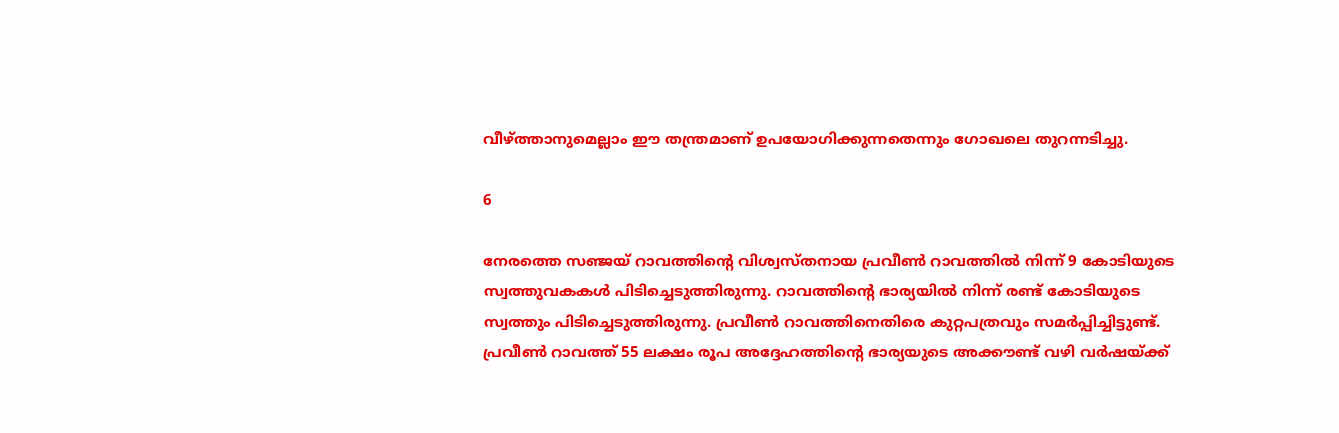വീഴ്ത്താനുമെല്ലാം ഈ തന്ത്രമാണ് ഉപയോഗിക്കുന്നതെന്നും ഗോഖലെ തുറന്നടിച്ചു.

6

നേരത്തെ സഞ്ജയ് റാവത്തിന്റെ വിശ്വസ്തനായ പ്രവീണ്‍ റാവത്തില്‍ നിന്ന് 9 കോടിയുടെ സ്വത്തുവകകള്‍ പിടിച്ചെടുത്തിരുന്നു. റാവത്തിന്റെ ഭാര്യയില്‍ നിന്ന് രണ്ട് കോടിയുടെ സ്വത്തും പിടിച്ചെടുത്തിരുന്നു. പ്രവീണ്‍ റാവത്തിനെതിരെ കുറ്റപത്രവും സമര്‍പ്പിച്ചിട്ടുണ്ട്. പ്രവീണ്‍ റാവത്ത് 55 ലക്ഷം രൂപ അദ്ദേഹത്തിന്റെ ഭാര്യയുടെ അക്കൗണ്ട് വഴി വര്‍ഷയ്ക്ക്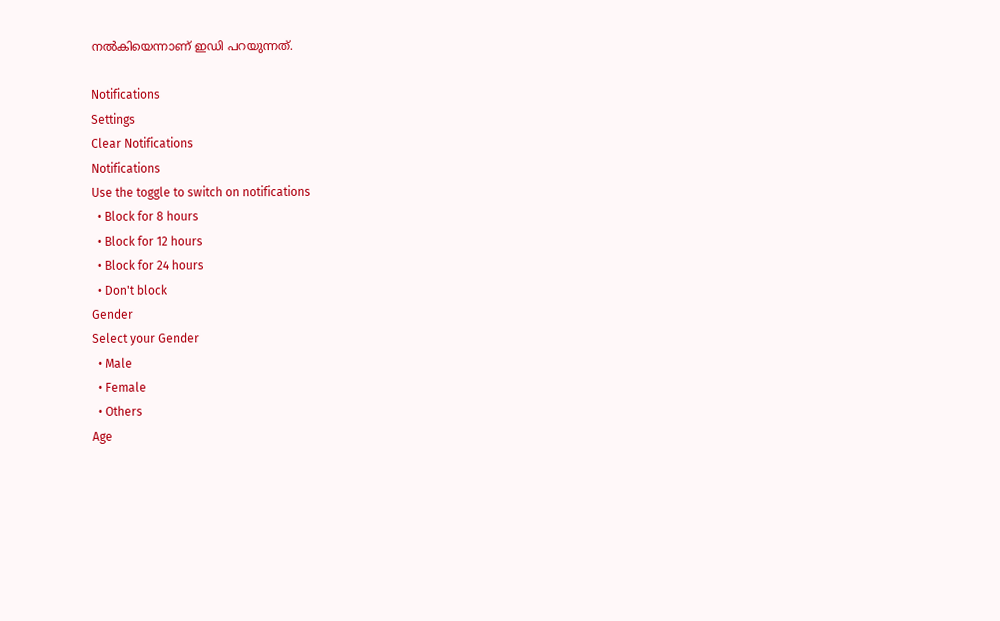നല്‍കിയെന്നാണ് ഇഡി പറയുന്നത്.

Notifications
Settings
Clear Notifications
Notifications
Use the toggle to switch on notifications
  • Block for 8 hours
  • Block for 12 hours
  • Block for 24 hours
  • Don't block
Gender
Select your Gender
  • Male
  • Female
  • Others
Age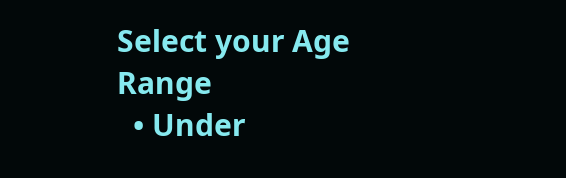Select your Age Range
  • Under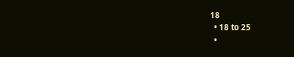18
  • 18 to 25
  •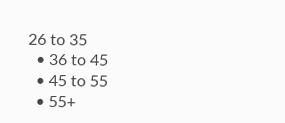26 to 35
  • 36 to 45
  • 45 to 55
  • 55+